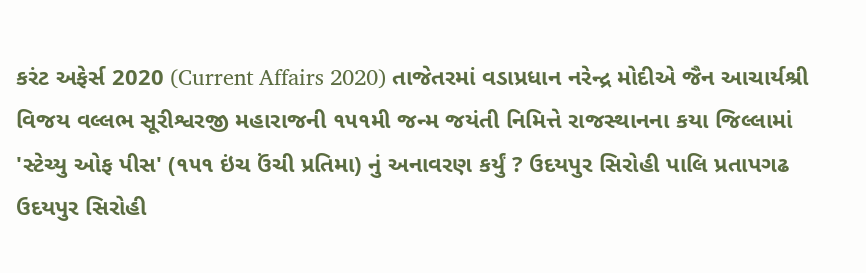કરંટ અફેર્સ 2020 (Current Affairs 2020) તાજેતરમાં વડાપ્રધાન નરેન્દ્ર મોદીએ જૈન આચાર્યશ્રી વિજય વલ્લભ સૂરીશ્વરજી મહારાજની ૧૫૧મી જન્મ જયંતી નિમિત્તે રાજસ્થાનના કયા જિલ્લામાં 'સ્ટેચ્યુ ઓફ પીસ' (૧૫૧ ઇંચ ઉંચી પ્રતિમા) નું અનાવરણ કર્યું ? ઉદયપુર સિરોહી પાલિ પ્રતાપગઢ ઉદયપુર સિરોહી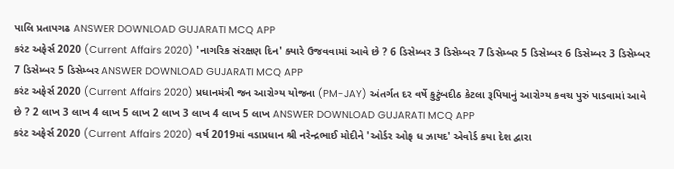પાલિ પ્રતાપગઢ ANSWER DOWNLOAD GUJARATI MCQ APP
કરંટ અફેર્સ 2020 (Current Affairs 2020) 'નાગરિક સંરક્ષણ દિન' ક્યારે ઉજવવામાં આવે છે ? 6 ડિસેમ્બર 3 ડિસેમ્બર 7 ડિસેમ્બર 5 ડિસેમ્બર 6 ડિસેમ્બર 3 ડિસેમ્બર 7 ડિસેમ્બર 5 ડિસેમ્બર ANSWER DOWNLOAD GUJARATI MCQ APP
કરંટ અફેર્સ 2020 (Current Affairs 2020) પ્રધાનમંત્રી જન આરોગ્ય યોજના (PM-JAY) અંતર્ગત દર વર્ષે કુટુંબદીઠ કેટલા રૂપિયાનું આરોગ્ય કવચ પુરું પાડવામાં આવે છે ? 2 લાખ 3 લાખ 4 લાખ 5 લાખ 2 લાખ 3 લાખ 4 લાખ 5 લાખ ANSWER DOWNLOAD GUJARATI MCQ APP
કરંટ અફેર્સ 2020 (Current Affairs 2020) વર્ષ 2019માં વડાપ્રધાન શ્રી નરેન્દ્રભાઈ મોદીને 'ઓર્ડર ઓફ ધ ઝાયદ' એવોર્ડ કયા દેશ દ્વારા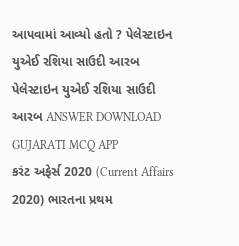આપવામાં આવ્યો હતો ? પેલેસ્ટાઇન યુએઈ રશિયા સાઉદી આરબ પેલેસ્ટાઇન યુએઈ રશિયા સાઉદી આરબ ANSWER DOWNLOAD GUJARATI MCQ APP
કરંટ અફેર્સ 2020 (Current Affairs 2020) ભારતના પ્રથમ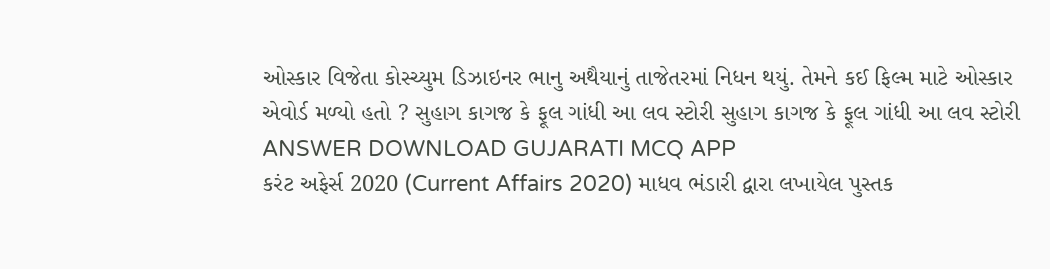ઓસ્કાર વિજેતા કોસ્ચ્યુમ ડિઝાઇનર ભાનુ અથૈયાનું તાજેતરમાં નિધન થયું. તેમને કઈ ફિલ્મ માટે ઓસ્કાર એવોર્ડ મળ્યો હતો ? સુહાગ કાગજ કે ફૂલ ગાંધી આ લવ સ્ટોરી સુહાગ કાગજ કે ફૂલ ગાંધી આ લવ સ્ટોરી ANSWER DOWNLOAD GUJARATI MCQ APP
કરંટ અફેર્સ 2020 (Current Affairs 2020) માધવ ભંડારી દ્વારા લખાયેલ પુસ્તક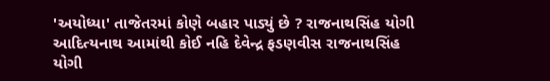'અયોધ્યા' તાજેતરમાં કોણે બહાર પાડ્યું છે ? રાજનાથસિંહ યોગી આદિત્યનાથ આમાંથી કોઈ નહિ દેવેન્દ્ર ફડણવીસ રાજનાથસિંહ યોગી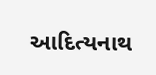આદિત્યનાથ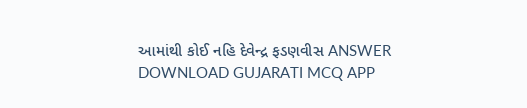આમાંથી કોઈ નહિ દેવેન્દ્ર ફડણવીસ ANSWER DOWNLOAD GUJARATI MCQ APP